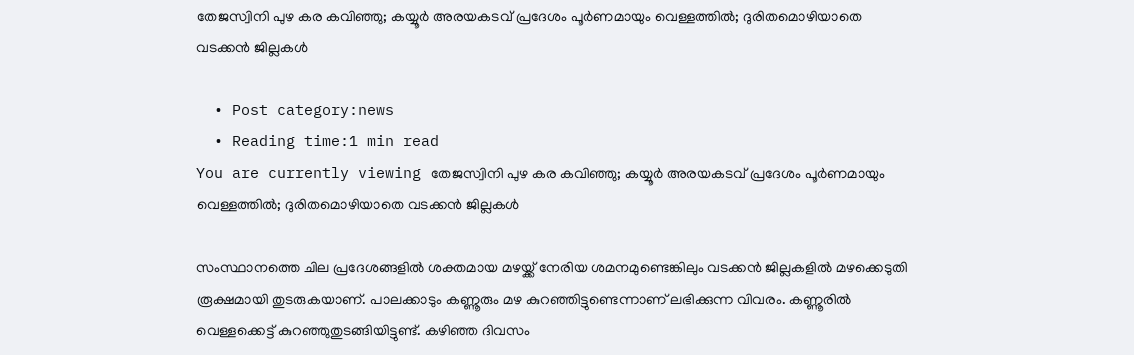തേജസ്വിനി പുഴ കര കവിഞ്ഞു; കയ്യൂർ അരയകടവ് പ്രദേശം പൂർണമായും വെള്ളത്തില്‍; ദുരിതമൊഴിയാതെ വടക്കന്‍ ജില്ലകള്‍

  • Post category:news
  • Reading time:1 min read
You are currently viewing തേജസ്വിനി പുഴ കര കവിഞ്ഞു; കയ്യൂർ അരയകടവ് പ്രദേശം പൂർണമായും വെള്ളത്തില്‍; ദുരിതമൊഴിയാതെ വടക്കന്‍ ജില്ലകള്‍

സംസ്ഥാനത്തെ ചില പ്രദേശങ്ങളില്‍ ശക്തമായ മഴയ്ക്ക് നേരിയ ശമനമുണ്ടെങ്കിലും വടക്കന്‍ ജില്ലകളില്‍ മഴക്കെടുതി രൂക്ഷമായി തുടരുകയാണ്. പാലക്കാടും കണ്ണൂരും മഴ കുറഞ്ഞിട്ടുണ്ടെന്നാണ് ലഭിക്കുന്ന വിവരം. കണ്ണൂരില്‍ വെള്ളക്കെട്ട് കുറഞ്ഞുതുടങ്ങിയിട്ടുണ്ട്. കഴിഞ്ഞ ദിവസം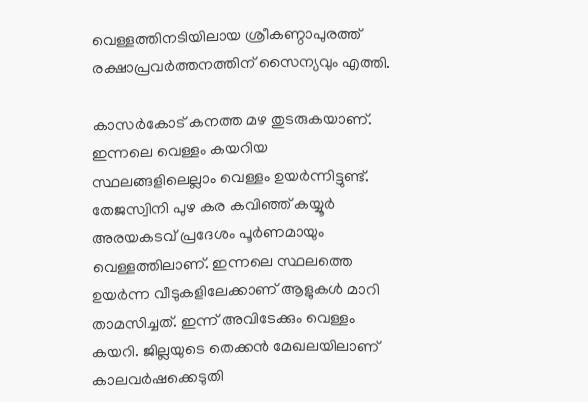വെള്ളത്തിനടിയിലായ ശ്രീകണ്ഠാപുരത്ത് രക്ഷാപ്രവർത്തനത്തിന് സൈന്യവും എത്തി.

കാസര്‍കോട് കനത്ത മഴ തുടരുകയാണ്. ഇന്നലെ വെള്ളം കയറിയ സ്ഥലങ്ങളിലെല്ലാം വെള്ളം ഉയർന്നിട്ടുണ്ട്. തേജസ്വിനി പുഴ കര കവിഞ്ഞ് കയ്യൂർ അരയകടവ് പ്രദേശം പൂർണമായും വെള്ളത്തിലാണ്. ഇന്നലെ സ്ഥലത്തെ ഉയർന്ന വീടുകളിലേക്കാണ് ആളുകൾ മാറി താമസിച്ചത്. ഇന്ന് അവിടേക്കും വെള്ളം കയറി. ജില്ലയുടെ തെക്കൻ മേഖലയിലാണ് കാലവർഷക്കെടുതി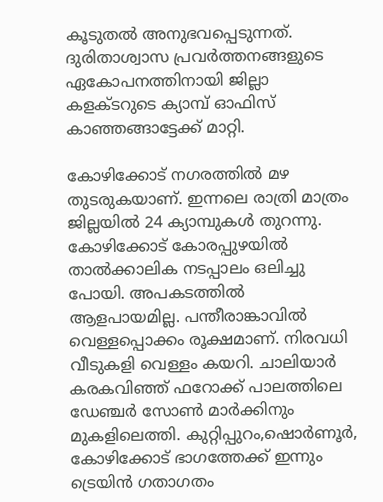കൂടുതൽ അനുഭവപ്പെടുന്നത്. ദുരിതാശ്വാസ പ്രവർത്തനങ്ങളുടെ ഏകോപനത്തിനായി ജില്ലാ കളക്ടറുടെ ക്യാമ്പ് ഓഫിസ് കാഞ്ഞങ്ങാട്ടേക്ക് മാറ്റി.

കോഴിക്കോട് നഗരത്തിൽ മഴ തുടരുകയാണ്. ഇന്നലെ രാത്രി മാത്രം ജില്ലയില്‍ 24 ക്യാമ്പുകള്‍ തുറന്നു. കോഴിക്കോട് കോരപ്പുഴയിൽ താൽക്കാലിക നടപ്പാലം ഒലിച്ചു പോയി. അപകടത്തില്‍ ആളപായമില്ല. പന്തീരാങ്കാവിൽ വെള്ളപ്പൊക്കം രൂക്ഷമാണ്. നിരവധി വീടുകളി വെള്ളം കയറി. ചാലിയാർ കരകവിഞ്ഞ് ഫറോക്ക് പാലത്തിലെ ഡേഞ്ചർ സോൺ മാർക്കിനും മുകളിലെത്തി. കുറ്റിപ്പുറം,ഷൊർണൂർ, കോഴിക്കോട് ഭാഗത്തേക്ക് ഇന്നും ട്രെയിൻ ഗതാഗതം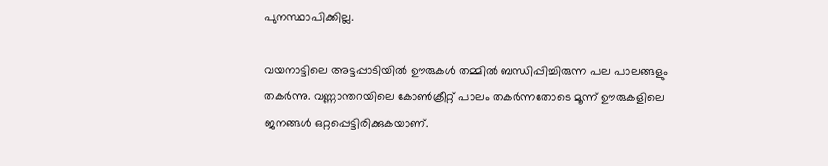പുനസ്ഥാപിക്കില്ല.

വയനാട്ടിലെ അട്ടപ്പാടിയിൽ ഊരുകൾ തമ്മിൽ ബന്ധിപ്പിച്ചിരുന്ന പല പാലങ്ങളും തകർന്നു. വണ്ണാന്തറയിലെ കോൺക്രീറ്റ് പാലം തകർന്നതോടെ മൂന്ന് ഊരുകളിലെ ജനങ്ങൾ ഒറ്റപ്പെട്ടിരിക്കുകയാണ്.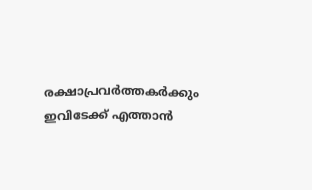രക്ഷാപ്രവർത്തകർക്കും ഇവിടേക്ക് എത്താൻ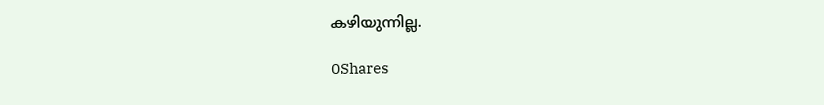കഴിയുന്നില്ല.

0Shares